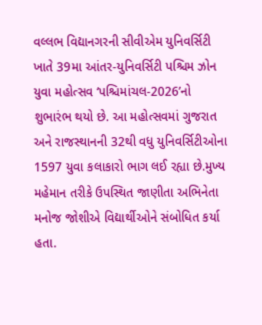વલ્લભ વિદ્યાનગરની સીવીએમ યુનિવર્સિટી ખાતે 39મા આંતર-યુનિવર્સિટી પશ્ચિમ ઝોન યુવા મહોત્સવ ‘પશ્ચિમાંચલ-2026’નો શુભારંભ થયો છે. આ મહોત્સવમાં ગુજરાત અને રાજસ્થાનની 32થી વધુ યુનિવર્સિટીઓના 1597 યુવા કલાકારો ભાગ લઈ રહ્યા છે.મુખ્ય મહેમાન તરીકે ઉપસ્થિત જાણીતા અભિનેતા મનોજ જોશીએ વિદ્યાર્થીઓને સંબોધિત કર્યા હતા.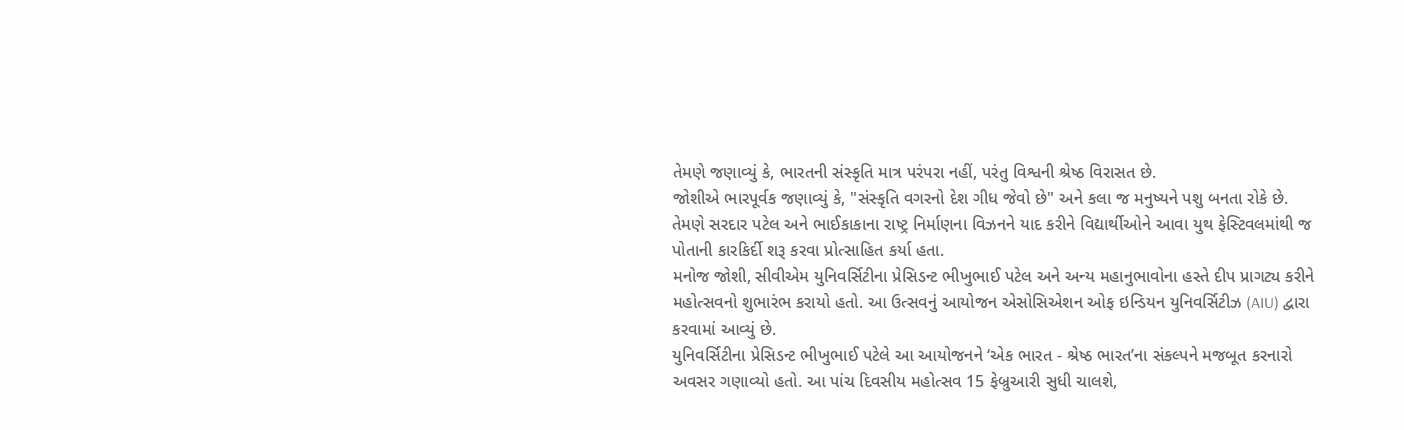તેમણે જણાવ્યું કે, ભારતની સંસ્કૃતિ માત્ર પરંપરા નહીં, પરંતુ વિશ્વની શ્રેષ્ઠ વિરાસત છે.
જોશીએ ભારપૂર્વક જણાવ્યું કે, "સંસ્કૃતિ વગરનો દેશ ગીધ જેવો છે" અને કલા જ મનુષ્યને પશુ બનતા રોકે છે. તેમણે સરદાર પટેલ અને ભાઈકાકાના રાષ્ટ્ર નિર્માણના વિઝનને યાદ કરીને વિદ્યાર્થીઓને આવા યુથ ફેસ્ટિવલમાંથી જ પોતાની કારકિર્દી શરૂ કરવા પ્રોત્સાહિત કર્યા હતા.
મનોજ જોશી, સીવીએમ યુનિવર્સિટીના પ્રેસિડન્ટ ભીખુભાઈ પટેલ અને અન્ય મહાનુભાવોના હસ્તે દીપ પ્રાગટ્ય કરીને મહોત્સવનો શુભારંભ કરાયો હતો. આ ઉત્સવનું આયોજન એસોસિએશન ઓફ ઇન્ડિયન યુનિવર્સિટીઝ (AIU) દ્વારા કરવામાં આવ્યું છે.
યુનિવર્સિટીના પ્રેસિડન્ટ ભીખુભાઈ પટેલે આ આયોજનને ‘એક ભારત - શ્રેષ્ઠ ભારત’ના સંકલ્પને મજબૂત કરનારો અવસર ગણાવ્યો હતો. આ પાંચ દિવસીય મહોત્સવ 15 ફેબ્રુઆરી સુધી ચાલશે,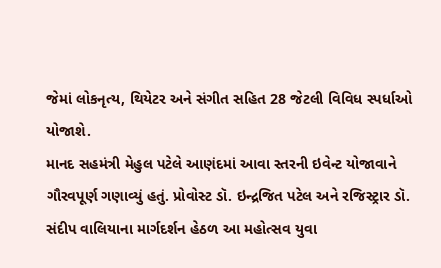જેમાં લોકનૃત્ય, થિયેટર અને સંગીત સહિત 28 જેટલી વિવિધ સ્પર્ધાઓ યોજાશે.
માનદ સહમંત્રી મેહુલ પટેલે આણંદમાં આવા સ્તરની ઇવેન્ટ યોજાવાને ગૌરવપૂર્ણ ગણાવ્યું હતું. પ્રોવોસ્ટ ડૉ. ઇન્દ્રજિત પટેલ અને રજિસ્ટ્રાર ડૉ. સંદીપ વાલિયાના માર્ગદર્શન હેઠળ આ મહોત્સવ યુવા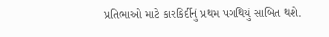પ્રતિભાઓ માટે કારકિર્દીનું પ્રથમ પગથિયું સાબિત થશે.